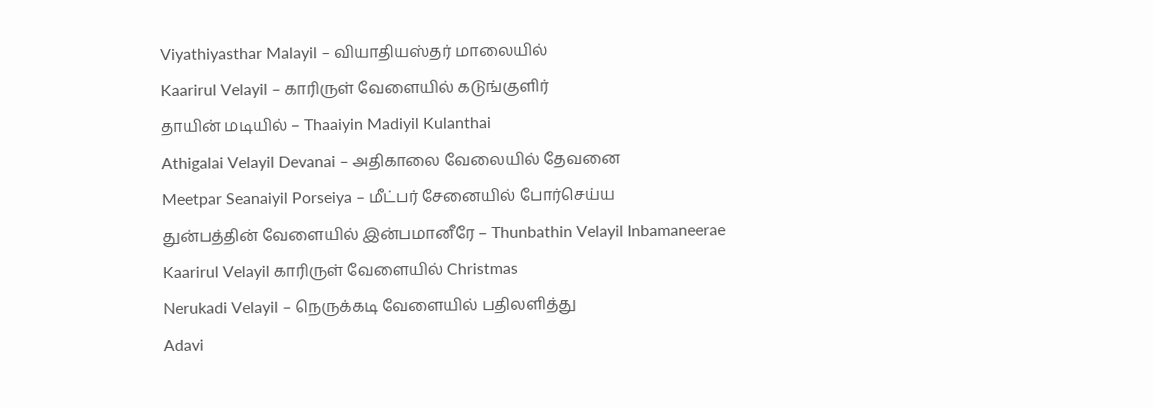Viyathiyasthar Malayil – வியாதியஸ்தர் மாலையில்
Kaarirul Velayil – காரிருள் வேளையில் கடுங்குளிர்
தாயின் மடியில் – Thaaiyin Madiyil Kulanthai
Athigalai Velayil Devanai – அதிகாலை வேலையில் தேவனை
Meetpar Seanaiyil Porseiya – மீட்பர் சேனையில் போர்செய்ய
துன்பத்தின் வேளையில் இன்பமானீரே – Thunbathin Velayil Inbamaneerae
Kaarirul Velayil காரிருள் வேளையில் Christmas
Nerukadi Velayil – நெருக்கடி வேளையில் பதிலளித்து
Adavi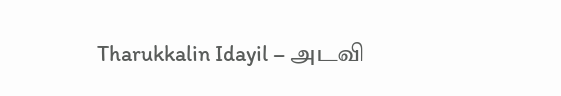Tharukkalin Idayil – அடவி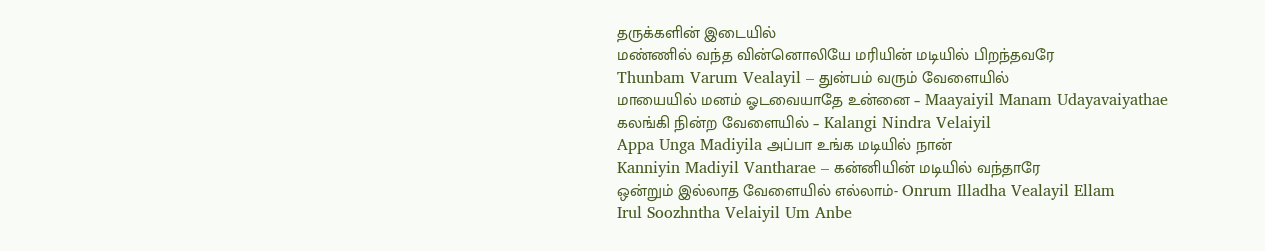தருக்களின் இடையில்
மண்ணில் வந்த வின்னொலியே மரியின் மடியில் பிறந்தவரே
Thunbam Varum Vealayil – துன்பம் வரும் வேளையில்
மாயையில் மனம் ஓடவையாதே உன்னை – Maayaiyil Manam Udayavaiyathae
கலங்கி நின்ற வேளையில் – Kalangi Nindra Velaiyil
Appa Unga Madiyila அப்பா உங்க மடியில் நான்
Kanniyin Madiyil Vantharae – கன்னியின் மடியில் வந்தாரே
ஒன்றும் இல்லாத வேளையில் எல்லாம்- Onrum Illadha Vealayil Ellam
Irul Soozhntha Velaiyil Um Anbe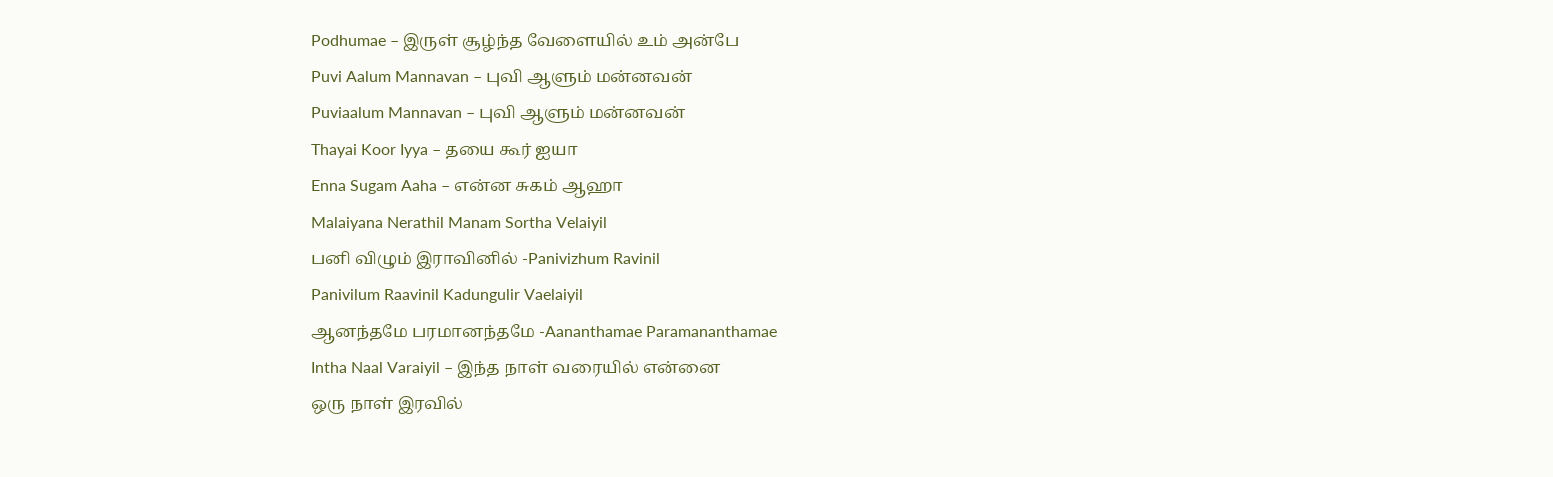Podhumae – இருள் சூழ்ந்த வேளையில் உம் அன்பே
Puvi Aalum Mannavan – புவி ஆளும் மன்னவன்
Puviaalum Mannavan – புவி ஆளும் மன்னவன்
Thayai Koor Iyya – தயை கூர் ஐயா
Enna Sugam Aaha – என்ன சுகம் ஆஹா
Malaiyana Nerathil Manam Sortha Velaiyil
பனி விழும் இராவினில் -Panivizhum Ravinil
Panivilum Raavinil Kadungulir Vaelaiyil
ஆனந்தமே பரமானந்தமே -Aananthamae Paramananthamae
Intha Naal Varaiyil – இந்த நாள் வரையில் என்னை
ஒரு நாள் இரவில்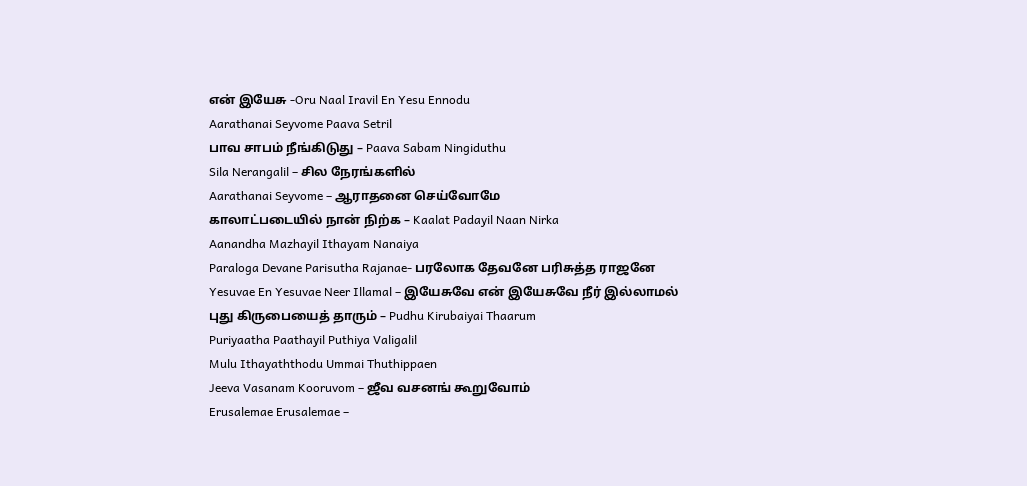என் இயேசு -Oru Naal Iravil En Yesu Ennodu
Aarathanai Seyvome Paava Setril
பாவ சாபம் நீங்கிடுது – Paava Sabam Ningiduthu
Sila Nerangalil – சில நேரங்களில்
Aarathanai Seyvome – ஆராதனை செய்வோமே
காலாட்படையில் நான் நிற்க – Kaalat Padayil Naan Nirka
Aanandha Mazhayil Ithayam Nanaiya
Paraloga Devane Parisutha Rajanae- பரலோக தேவனே பரிசுத்த ராஜனே
Yesuvae En Yesuvae Neer Illamal – இயேசுவே என் இயேசுவே நீர் இல்லாமல்
புது கிருபையைத் தாரும் – Pudhu Kirubaiyai Thaarum
Puriyaatha Paathayil Puthiya Valigalil
Mulu Ithayaththodu Ummai Thuthippaen
Jeeva Vasanam Kooruvom – ஜீவ வசனங் கூறுவோம்
Erusalemae Erusalemae –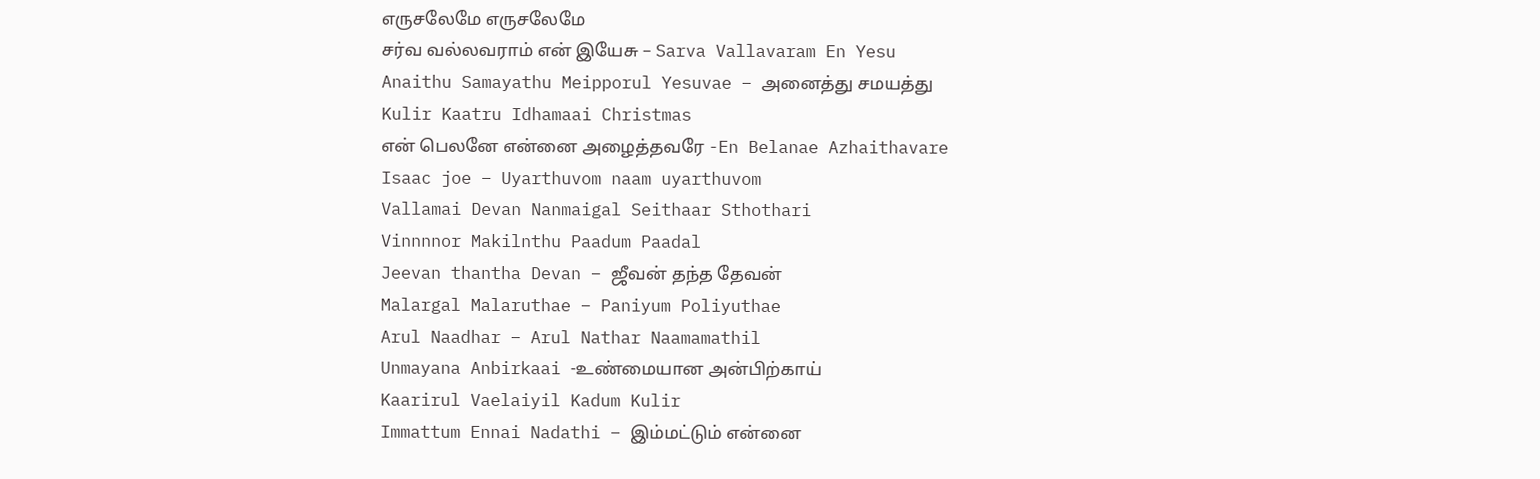எருசலேமே எருசலேமே
சர்வ வல்லவராம் என் இயேசு – Sarva Vallavaram En Yesu
Anaithu Samayathu Meipporul Yesuvae – அனைத்து சமயத்து
Kulir Kaatru Idhamaai Christmas
என் பெலனே என்னை அழைத்தவரே -En Belanae Azhaithavare
Isaac joe – Uyarthuvom naam uyarthuvom
Vallamai Devan Nanmaigal Seithaar Sthothari
Vinnnnor Makilnthu Paadum Paadal
Jeevan thantha Devan – ஜீவன் தந்த தேவன்
Malargal Malaruthae – Paniyum Poliyuthae
Arul Naadhar – Arul Nathar Naamamathil
Unmayana Anbirkaai -உண்மையான அன்பிற்காய்
Kaarirul Vaelaiyil Kadum Kulir
Immattum Ennai Nadathi – இம்மட்டும் என்னை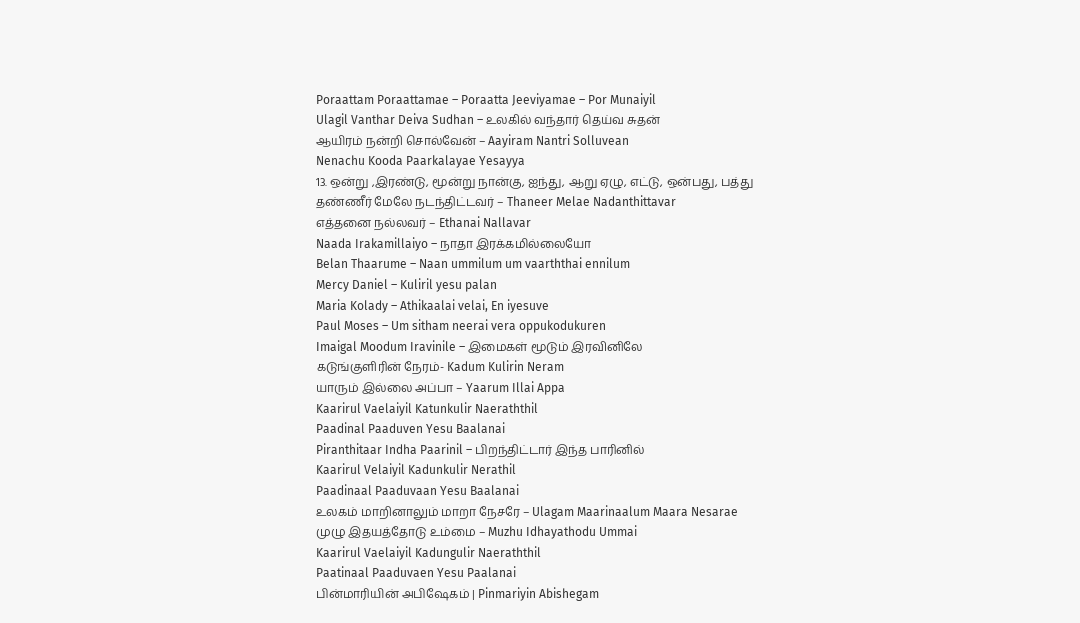Poraattam Poraattamae – Poraatta Jeeviyamae – Por Munaiyil
Ulagil Vanthar Deiva Sudhan – உலகில் வந்தார் தெய்வ சுதன்
ஆயிரம் நன்றி சொல்வேன் – Aayiram Nantri Solluvean
Nenachu Kooda Paarkalayae Yesayya
13. ஒன்று ,இரண்டு, மூன்று நான்கு, ஐந்து, ஆறு ஏழு, எட்டு, ஒன்பது, பத்து
தண்ணீர் மேலே நடந்திட்டவர் – Thaneer Melae Nadanthittavar
எத்தனை நல்லவர் – Ethanai Nallavar
Naada Irakamillaiyo – நாதா இரக்கமில்லையோ
Belan Thaarume – Naan ummilum um vaarththai ennilum
Mercy Daniel – Kuliril yesu palan
Maria Kolady – Athikaalai velai, En iyesuve
Paul Moses – Um sitham neerai vera oppukodukuren
Imaigal Moodum Iravinile – இமைகள் மூடும் இரவினிலே
கடுங்குளிரின் நேரம்- Kadum Kulirin Neram
யாரும் இல்லை அப்பா – Yaarum Illai Appa
Kaarirul Vaelaiyil Katunkulir Naeraththil
Paadinal Paaduven Yesu Baalanai
Piranthitaar Indha Paarinil – பிறந்திட்டார் இந்த பாரினில்
Kaarirul Velaiyil Kadunkulir Nerathil
Paadinaal Paaduvaan Yesu Baalanai
உலகம் மாறினாலும் மாறா நேசரே – Ulagam Maarinaalum Maara Nesarae
முழு இதயத்தோடு உம்மை – Muzhu Idhayathodu Ummai
Kaarirul Vaelaiyil Kadungulir Naeraththil
Paatinaal Paaduvaen Yesu Paalanai
பின்மாரியின் அபிஷேகம் | Pinmariyin Abishegam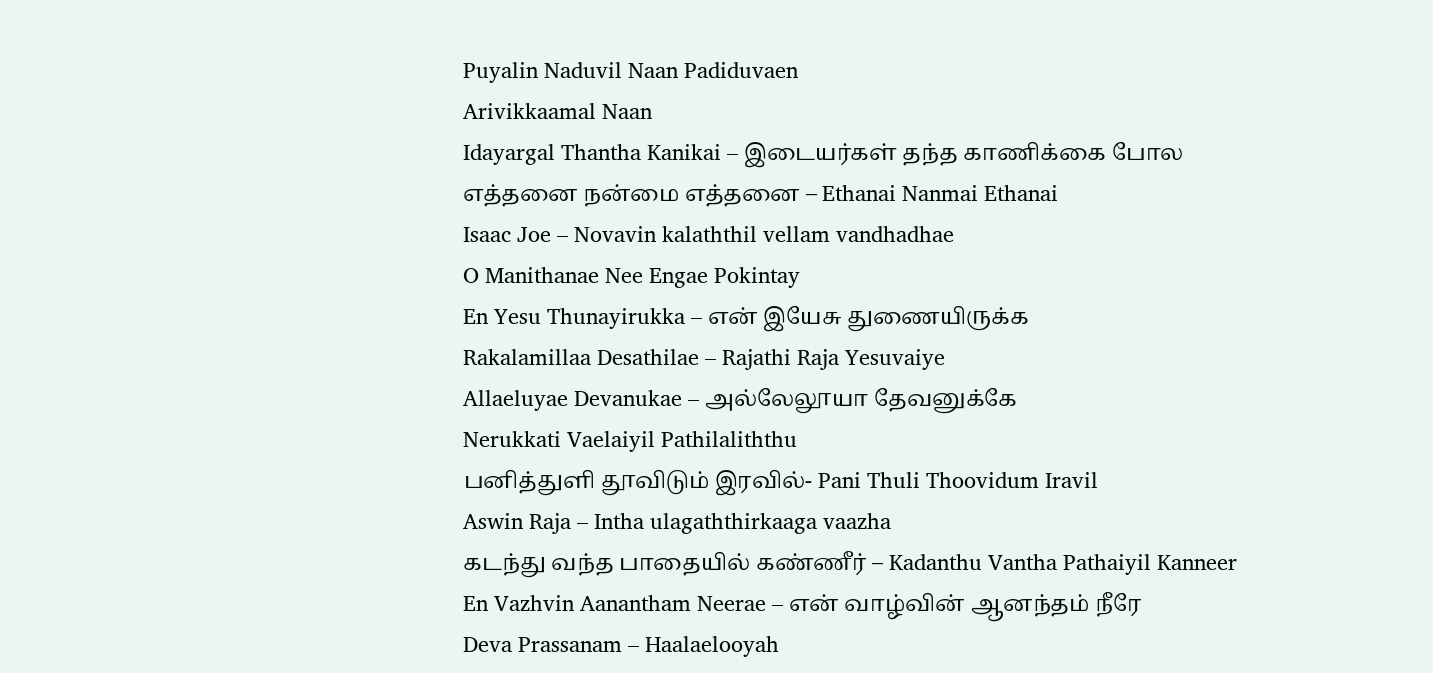Puyalin Naduvil Naan Padiduvaen
Arivikkaamal Naan
Idayargal Thantha Kanikai – இடையர்கள் தந்த காணிக்கை போல
எத்தனை நன்மை எத்தனை – Ethanai Nanmai Ethanai
Isaac Joe – Novavin kalaththil vellam vandhadhae
O Manithanae Nee Engae Pokintay
En Yesu Thunayirukka – என் இயேசு துணையிருக்க
Rakalamillaa Desathilae – Rajathi Raja Yesuvaiye
Allaeluyae Devanukae – அல்லேலூயா தேவனுக்கே
Nerukkati Vaelaiyil Pathilaliththu
பனித்துளி தூவிடும் இரவில்- Pani Thuli Thoovidum Iravil
Aswin Raja – Intha ulagaththirkaaga vaazha
கடந்து வந்த பாதையில் கண்ணீர் – Kadanthu Vantha Pathaiyil Kanneer
En Vazhvin Aanantham Neerae – என் வாழ்வின் ஆனந்தம் நீரே
Deva Prassanam – Haalaelooyah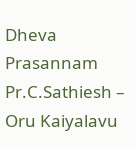Dheva Prasannam
Pr.C.Sathiesh – Oru Kaiyalavu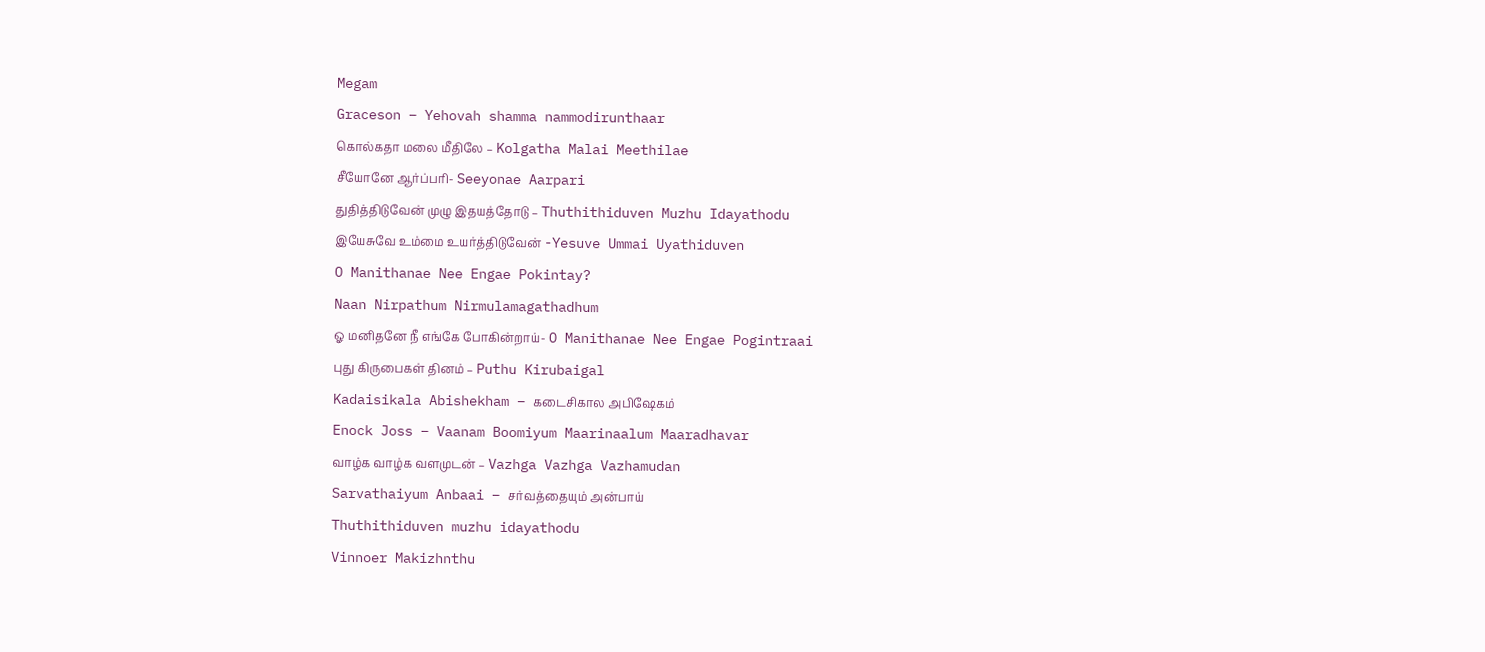Megam
Graceson – Yehovah shamma nammodirunthaar
கொல்கதா மலை மீதிலே – Kolgatha Malai Meethilae
சீயோனே ஆர்ப்பரி- Seeyonae Aarpari
துதித்திடுவேன் முழு இதயத்தோடு – Thuthithiduven Muzhu Idayathodu
இயேசுவே உம்மை உயர்த்திடுவேன் -Yesuve Ummai Uyathiduven
O Manithanae Nee Engae Pokintay?
Naan Nirpathum Nirmulamagathadhum
ஓ மனிதனே நீ எங்கே போகின்றாய்- O Manithanae Nee Engae Pogintraai
புது கிருபைகள் தினம் – Puthu Kirubaigal
Kadaisikala Abishekham – கடைசிகால அபிஷேகம்
Enock Joss – Vaanam Boomiyum Maarinaalum Maaradhavar
வாழ்க வாழ்க வளமுடன் – Vazhga Vazhga Vazhamudan
Sarvathaiyum Anbaai – சர்வத்தையும் அன்பாய்
Thuthithiduven muzhu idayathodu
Vinnoer Makizhnthu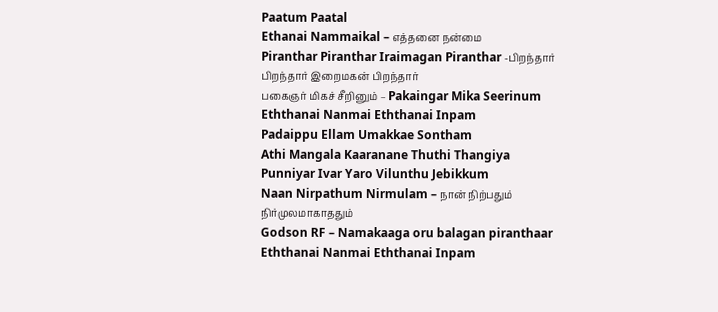Paatum Paatal
Ethanai Nammaikal – எத்தனை நன்மை
Piranthar Piranthar Iraimagan Piranthar -பிறந்தார் பிறந்தார் இறைமகன் பிறந்தார்
பகைஞர் மிகச் சீறினும் – Pakaingar Mika Seerinum
Eththanai Nanmai Eththanai Inpam
Padaippu Ellam Umakkae Sontham
Athi Mangala Kaaranane Thuthi Thangiya
Punniyar Ivar Yaro Vilunthu Jebikkum
Naan Nirpathum Nirmulam – நான் நிற்பதும் நிர்முலமாகாததும்
Godson RF – Namakaaga oru balagan piranthaar
Eththanai Nanmai Eththanai Inpam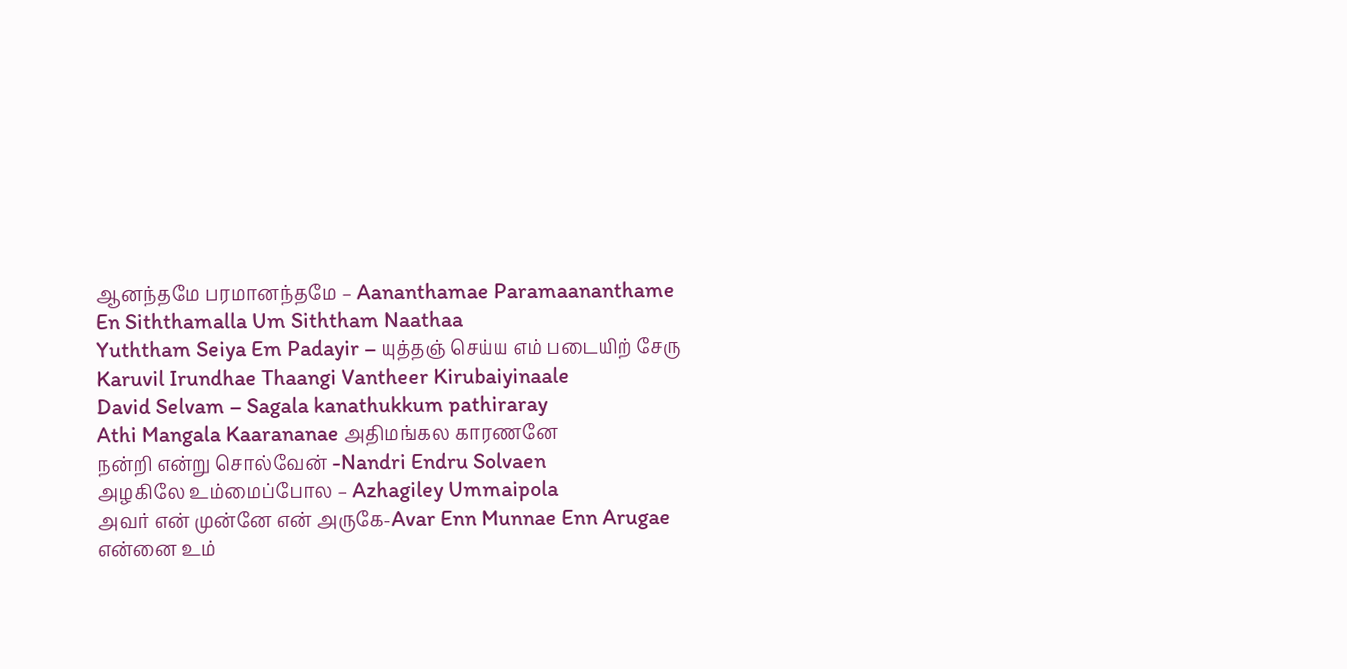ஆனந்தமே பரமானந்தமே – Aananthamae Paramaananthame
En Siththamalla Um Siththam Naathaa
Yuththam Seiya Em Padayir – யுத்தஞ் செய்ய எம் படையிற் சேரு
Karuvil Irundhae Thaangi Vantheer Kirubaiyinaale
David Selvam – Sagala kanathukkum pathiraray
Athi Mangala Kaarananae அதிமங்கல காரணனே
நன்றி என்று சொல்வேன் -Nandri Endru Solvaen
அழகிலே உம்மைப்போல – Azhagiley Ummaipola
அவர் என் முன்னே என் அருகே-Avar Enn Munnae Enn Arugae
என்னை உம்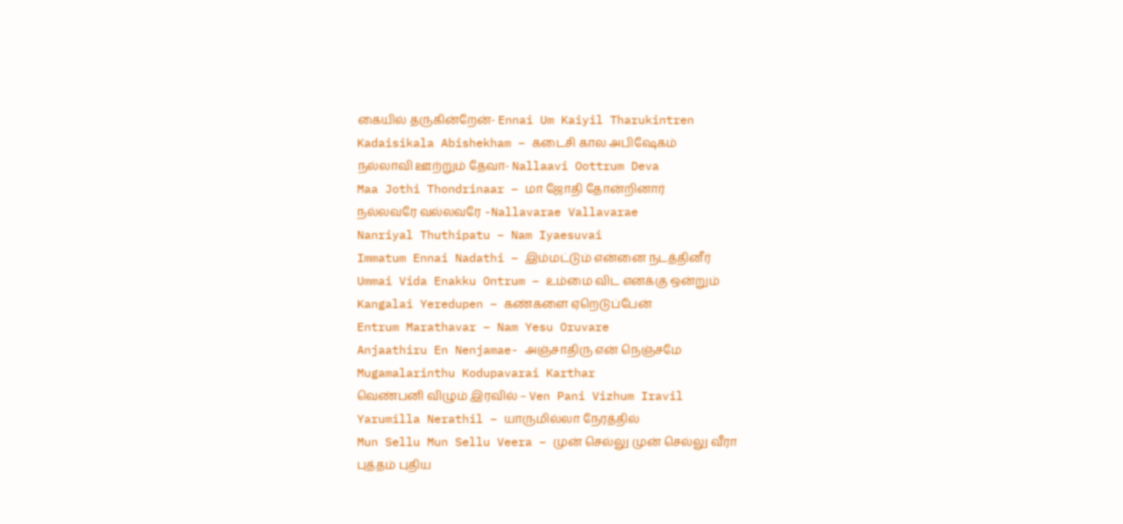கையில் தருகின்றேன்- Ennai Um Kaiyil Tharukintren
Kadaisikala Abishekham – கடைசி கால அபிஷேகம்
நல்லாவி ஊற்றும் தேவா- Nallaavi Oottrum Deva
Maa Jothi Thondrinaar – மா ஜோதி தோன்றினார்
நல்லவரே வல்லவரே -Nallavarae Vallavarae
Nanriyal Thuthipatu – Nam Iyaesuvai
Immatum Ennai Nadathi – இம்மட்டும் என்னை நடத்தினீர்
Ummai Vida Enakku Ontrum – உம்மை விட எனக்கு ஒன்றும்
Kangalai Yeredupen – கண்களை ஏறெடுப்பேன்
Entrum Marathavar – Nam Yesu Oruvare
Anjaathiru En Nenjamae- அஞ்சாதிரு என் நெஞ்சமே
Mugamalarinthu Kodupavarai Karthar
வெண்பனி விழும் இரவில் – Ven Pani Vizhum Iravil
Yarumilla Nerathil – யாருமில்லா நேரத்தில்
Mun Sellu Mun Sellu Veera – முன் செல்லு முன் செல்லு வீரா
புத்தம் புதிய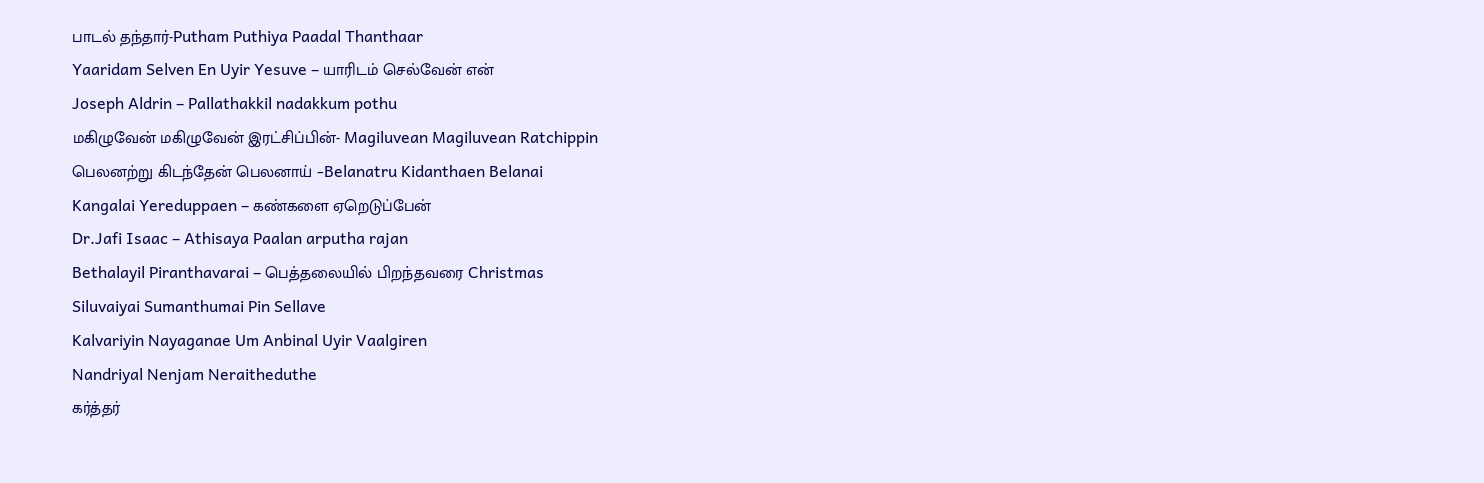பாடல் தந்தார்-Putham Puthiya Paadal Thanthaar
Yaaridam Selven En Uyir Yesuve – யாரிடம் செல்வேன் என்
Joseph Aldrin – Pallathakkil nadakkum pothu
மகிழுவேன் மகிழுவேன் இரட்சிப்பின்- Magiluvean Magiluvean Ratchippin
பெலனற்று கிடந்தேன் பெலனாய் -Belanatru Kidanthaen Belanai
Kangalai Yereduppaen – கண்களை ஏறெடுப்பேன்
Dr.Jafi Isaac – Athisaya Paalan arputha rajan
Bethalayil Piranthavarai – பெத்தலையில் பிறந்தவரை Christmas
Siluvaiyai Sumanthumai Pin Sellave
Kalvariyin Nayaganae Um Anbinal Uyir Vaalgiren
Nandriyal Nenjam Neraitheduthe
கர்த்தர்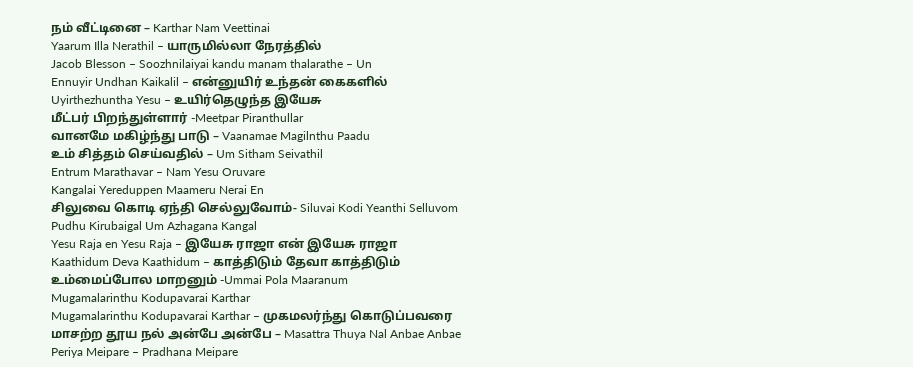நம் வீட்டினை – Karthar Nam Veettinai
Yaarum Illa Nerathil – யாருமில்லா நேரத்தில்
Jacob Blesson – Soozhnilaiyai kandu manam thalarathe – Un
Ennuyir Undhan Kaikalil – என்னுயிர் உந்தன் கைகளில்
Uyirthezhuntha Yesu – உயிர்தெழுந்த இயேசு
மீட்பர் பிறந்துள்ளார் -Meetpar Piranthullar
வானமே மகிழ்ந்து பாடு – Vaanamae Magilnthu Paadu
உம் சித்தம் செய்வதில் – Um Sitham Seivathil
Entrum Marathavar – Nam Yesu Oruvare
Kangalai Yereduppen Maameru Nerai En
சிலுவை கொடி ஏந்தி செல்லுவோம்- Siluvai Kodi Yeanthi Selluvom
Pudhu Kirubaigal Um Azhagana Kangal
Yesu Raja en Yesu Raja – இயேசு ராஜா என் இயேசு ராஜா
Kaathidum Deva Kaathidum – காத்திடும் தேவா காத்திடும்
உம்மைப்போல மாறனும் -Ummai Pola Maaranum
Mugamalarinthu Kodupavarai Karthar
Mugamalarinthu Kodupavarai Karthar – முகமலர்ந்து கொடுப்பவரை
மாசற்ற தூய நல் அன்பே அன்பே – Masattra Thuya Nal Anbae Anbae
Periya Meipare – Pradhana Meipare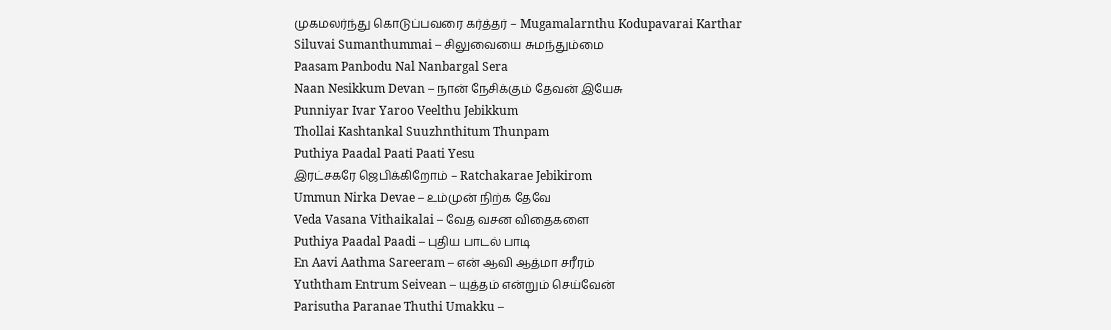முகமலர்ந்து கொடுப்பவரை கர்த்தர் – Mugamalarnthu Kodupavarai Karthar
Siluvai Sumanthummai – சிலுவையை சுமந்தும்மை
Paasam Panbodu Nal Nanbargal Sera
Naan Nesikkum Devan – நான் நேசிக்கும் தேவன் இயேசு
Punniyar Ivar Yaroo Veelthu Jebikkum
Thollai Kashtankal Suuzhnthitum Thunpam
Puthiya Paadal Paati Paati Yesu
இரட்சகரே ஜெபிக்கிறோம் – Ratchakarae Jebikirom
Ummun Nirka Devae – உம்முன் நிற்க தேவே
Veda Vasana Vithaikalai – வேத வசன விதைகளை
Puthiya Paadal Paadi – புதிய பாடல் பாடி
En Aavi Aathma Sareeram – என் ஆவி ஆத்மா சரீரம்
Yuththam Entrum Seivean – யுத்தம் என்றும் செய்வேன்
Parisutha Paranae Thuthi Umakku –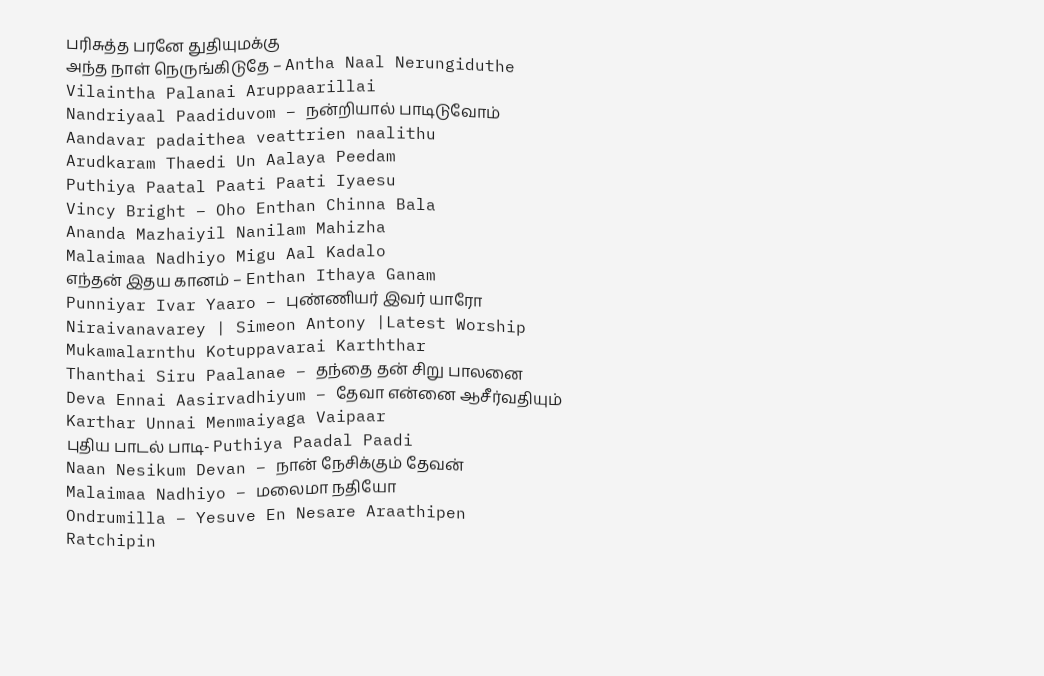பரிசுத்த பரனே துதியுமக்கு
அந்த நாள் நெருங்கிடுதே – Antha Naal Nerungiduthe
Vilaintha Palanai Aruppaarillai
Nandriyaal Paadiduvom – நன்றியால் பாடிடுவோம்
Aandavar padaithea veattrien naalithu
Arudkaram Thaedi Un Aalaya Peedam
Puthiya Paatal Paati Paati Iyaesu
Vincy Bright – Oho Enthan Chinna Bala
Ananda Mazhaiyil Nanilam Mahizha
Malaimaa Nadhiyo Migu Aal Kadalo
எந்தன் இதய கானம் – Enthan Ithaya Ganam
Punniyar Ivar Yaaro – புண்ணியர் இவர் யாரோ
Niraivanavarey | Simeon Antony |Latest Worship
Mukamalarnthu Kotuppavarai Karththar
Thanthai Siru Paalanae – தந்தை தன் சிறு பாலனை
Deva Ennai Aasirvadhiyum – தேவா என்னை ஆசீர்வதியும்
Karthar Unnai Menmaiyaga Vaipaar
புதிய பாடல் பாடி- Puthiya Paadal Paadi
Naan Nesikum Devan – நான் நேசிக்கும் தேவன்
Malaimaa Nadhiyo – மலைமா நதியோ
Ondrumilla – Yesuve En Nesare Araathipen
Ratchipin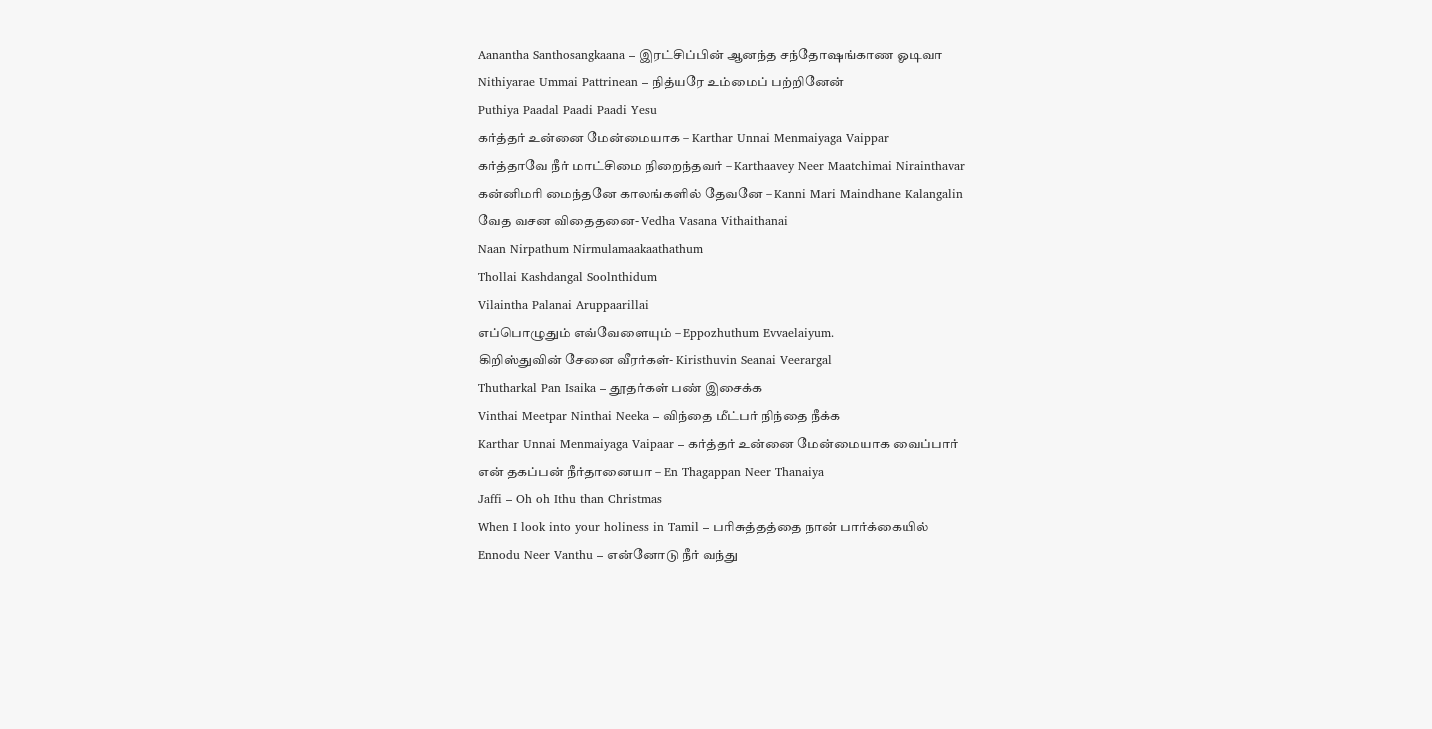Aanantha Santhosangkaana – இரட்சிப்பின் ஆனந்த சந்தோஷங்காண ஓடிவா
Nithiyarae Ummai Pattrinean – நித்யரே உம்மைப் பற்றினேன்
Puthiya Paadal Paadi Paadi Yesu
கர்த்தர் உன்னை மேன்மையாக – Karthar Unnai Menmaiyaga Vaippar
கர்த்தாவே நீர் மாட்சிமை நிறைந்தவர் – Karthaavey Neer Maatchimai Nirainthavar
கன்னிமரி மைந்தனே காலங்களில் தேவனே – Kanni Mari Maindhane Kalangalin
வேத வசன விதைதனை- Vedha Vasana Vithaithanai
Naan Nirpathum Nirmulamaakaathathum
Thollai Kashdangal Soolnthidum
Vilaintha Palanai Aruppaarillai
எப்பொழுதும் எவ்வேளையும் – Eppozhuthum Evvaelaiyum.
கிறிஸ்துவின் சேனை வீரர்கள்- Kiristhuvin Seanai Veerargal
Thutharkal Pan Isaika – தூதர்கள் பண் இசைக்க
Vinthai Meetpar Ninthai Neeka – விந்தை மீட்பர் நிந்தை நீக்க
Karthar Unnai Menmaiyaga Vaipaar – கர்த்தர் உன்னை மேன்மையாக வைப்பார்
என் தகப்பன் நீர்தானையா – En Thagappan Neer Thanaiya
Jaffi – Oh oh Ithu than Christmas
When I look into your holiness in Tamil – பரிசுத்தத்தை நான் பார்க்கையில்
Ennodu Neer Vanthu – என்னோடு நீர் வந்து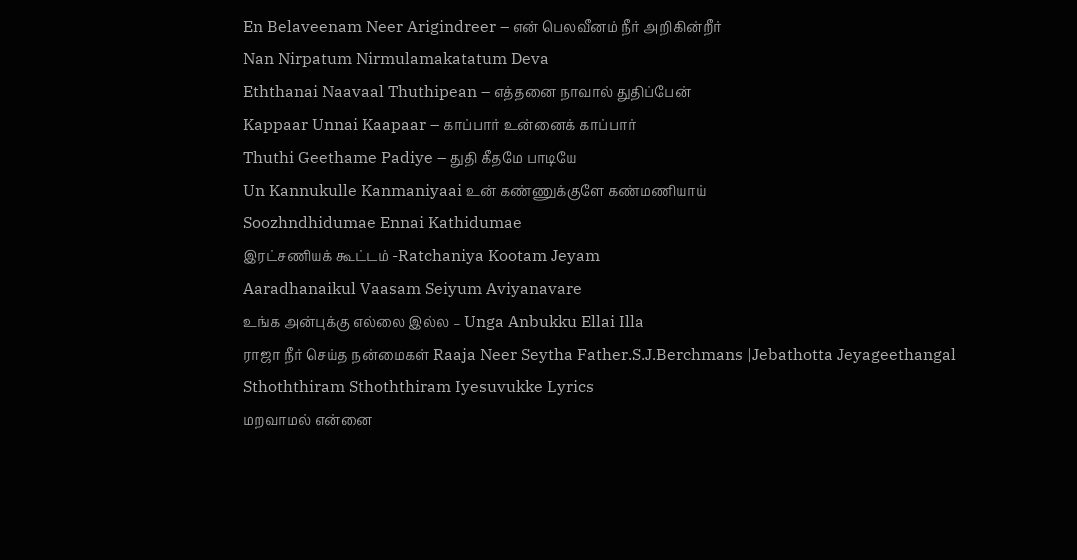En Belaveenam Neer Arigindreer – என் பெலவீனம் நீர் அறிகின்றீர்
Nan Nirpatum Nirmulamakatatum Deva
Eththanai Naavaal Thuthipean – எத்தனை நாவால் துதிப்பேன்
Kappaar Unnai Kaapaar – காப்பார் உன்னைக் காப்பார்
Thuthi Geethame Padiye – துதி கீதமே பாடியே
Un Kannukulle Kanmaniyaai உன் கண்ணுக்குளே கண்மணியாய்
Soozhndhidumae Ennai Kathidumae
இரட்சணியக் கூட்டம் -Ratchaniya Kootam Jeyam
Aaradhanaikul Vaasam Seiyum Aviyanavare
உங்க அன்புக்கு எல்லை இல்ல – Unga Anbukku Ellai Illa
ராஜா நீர் செய்த நன்மைகள் Raaja Neer Seytha Father.S.J.Berchmans |Jebathotta Jeyageethangal
Sthoththiram Sthoththiram Iyesuvukke Lyrics
மறவாமல் என்னை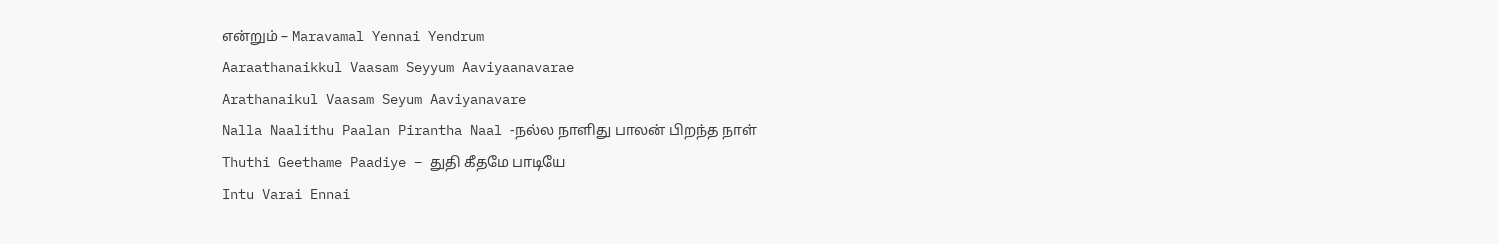என்றும் – Maravamal Yennai Yendrum
Aaraathanaikkul Vaasam Seyyum Aaviyaanavarae
Arathanaikul Vaasam Seyum Aaviyanavare
Nalla Naalithu Paalan Pirantha Naal -நல்ல நாளிது பாலன் பிறந்த நாள்
Thuthi Geethame Paadiye – துதி கீதமே பாடியே
Intu Varai Ennai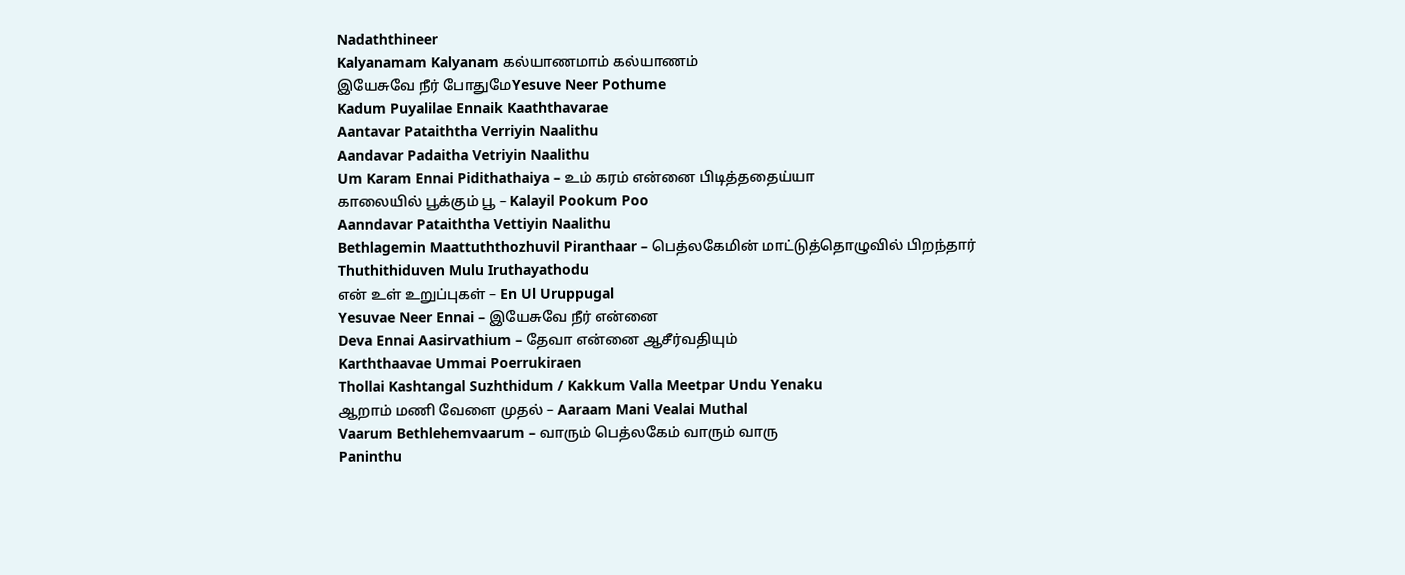Nadaththineer
Kalyanamam Kalyanam கல்யாணமாம் கல்யாணம்
இயேசுவே நீர் போதுமேYesuve Neer Pothume
Kadum Puyalilae Ennaik Kaaththavarae
Aantavar Pataiththa Verriyin Naalithu
Aandavar Padaitha Vetriyin Naalithu
Um Karam Ennai Pidithathaiya – உம் கரம் என்னை பிடித்ததைய்யா
காலையில் பூக்கும் பூ – Kalayil Pookum Poo
Aanndavar Pataiththa Vettiyin Naalithu
Bethlagemin Maattuththozhuvil Piranthaar – பெத்லகேமின் மாட்டுத்தொழுவில் பிறந்தார்
Thuthithiduven Mulu Iruthayathodu
என் உள் உறுப்புகள் – En Ul Uruppugal
Yesuvae Neer Ennai – இயேசுவே நீர் என்னை
Deva Ennai Aasirvathium – தேவா என்னை ஆசீர்வதியும்
Karththaavae Ummai Poerrukiraen
Thollai Kashtangal Suzhthidum / Kakkum Valla Meetpar Undu Yenaku
ஆறாம் மணி வேளை முதல் – Aaraam Mani Vealai Muthal
Vaarum Bethlehemvaarum – வாரும் பெத்லகேம் வாரும் வாரு
Paninthu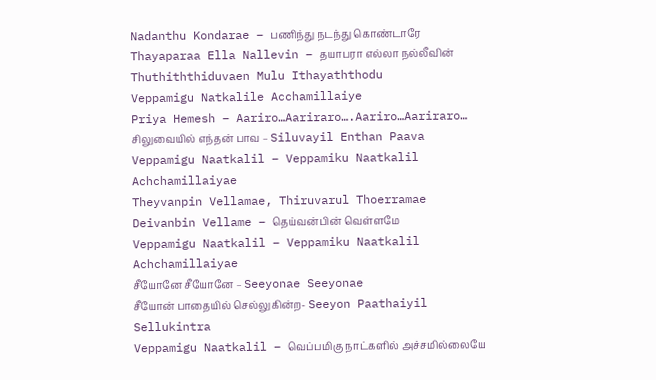Nadanthu Kondarae – பணிந்து நடந்து கொண்டாரே
Thayaparaa Ella Nallevin – தயாபரா எல்லா நல்லீவின்
Thuthiththiduvaen Mulu Ithayaththodu
Veppamigu Natkalile Acchamillaiye
Priya Hemesh – Aariro…Aariraro….Aariro…Aariraro…
சிலுவையில் எந்தன் பாவ – Siluvayil Enthan Paava
Veppamigu Naatkalil – Veppamiku Naatkalil Achchamillaiyae
Theyvanpin Vellamae, Thiruvarul Thoerramae
Deivanbin Vellame – தெய்வன்பின் வெள்ளமே
Veppamigu Naatkalil – Veppamiku Naatkalil Achchamillaiyae
சீயோனே சீயோனே – Seeyonae Seeyonae
சீயோன் பாதையில் செல்லுகின்ற- Seeyon Paathaiyil Sellukintra
Veppamigu Naatkalil – வெப்பமிகு நாட்களில் அச்சமில்லையே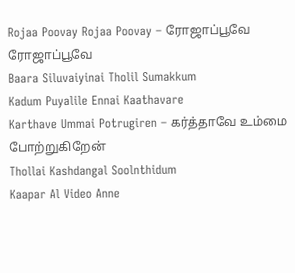Rojaa Poovay Rojaa Poovay – ரோஜாப்பூவே ரோஜாப்பூவே
Baara Siluvaiyinai Tholil Sumakkum
Kadum Puyalile Ennai Kaathavare
Karthave Ummai Potrugiren – கர்த்தாவே உம்மை போற்றுகிறேன்
Thollai Kashdangal Soolnthidum
Kaapar Al Video Anne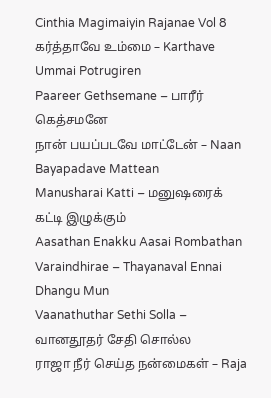Cinthia Magimaiyin Rajanae Vol 8
கர்த்தாவே உம்மை – Karthave Ummai Potrugiren
Paareer Gethsemane – பாரீர் கெத்சமனே
நான் பயப்படவே மாட்டேன் – Naan Bayapadave Mattean
Manusharai Katti – மனுஷரைக் கட்டி இழுக்கும்
Aasathan Enakku Aasai Rombathan
Varaindhirae – Thayanaval Ennai Dhangu Mun
Vaanathuthar Sethi Solla – வானதூதர் சேதி சொல்ல
ராஜா நீர் செய்த நன்மைகள் – Raja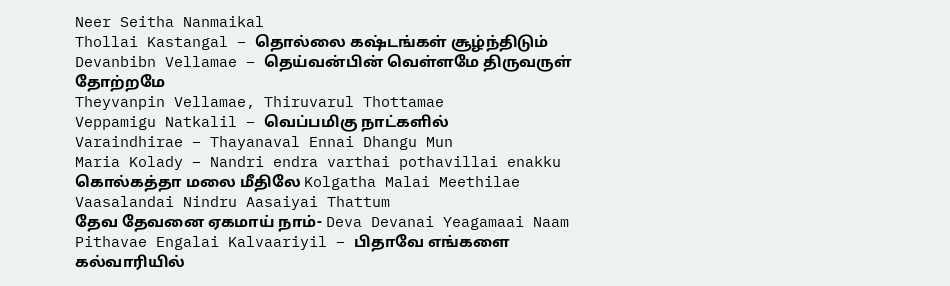Neer Seitha Nanmaikal
Thollai Kastangal – தொல்லை கஷ்டங்கள் சூழ்ந்திடும்
Devanbibn Vellamae – தெய்வன்பின் வெள்ளமே திருவருள் தோற்றமே
Theyvanpin Vellamae, Thiruvarul Thottamae
Veppamigu Natkalil – வெப்பமிகு நாட்களில்
Varaindhirae – Thayanaval Ennai Dhangu Mun
Maria Kolady – Nandri endra varthai pothavillai enakku
கொல்கத்தா மலை மீதிலே Kolgatha Malai Meethilae
Vaasalandai Nindru Aasaiyai Thattum
தேவ தேவனை ஏகமாய் நாம்- Deva Devanai Yeagamaai Naam
Pithavae Engalai Kalvaariyil – பிதாவே எங்களை கல்வாரியில்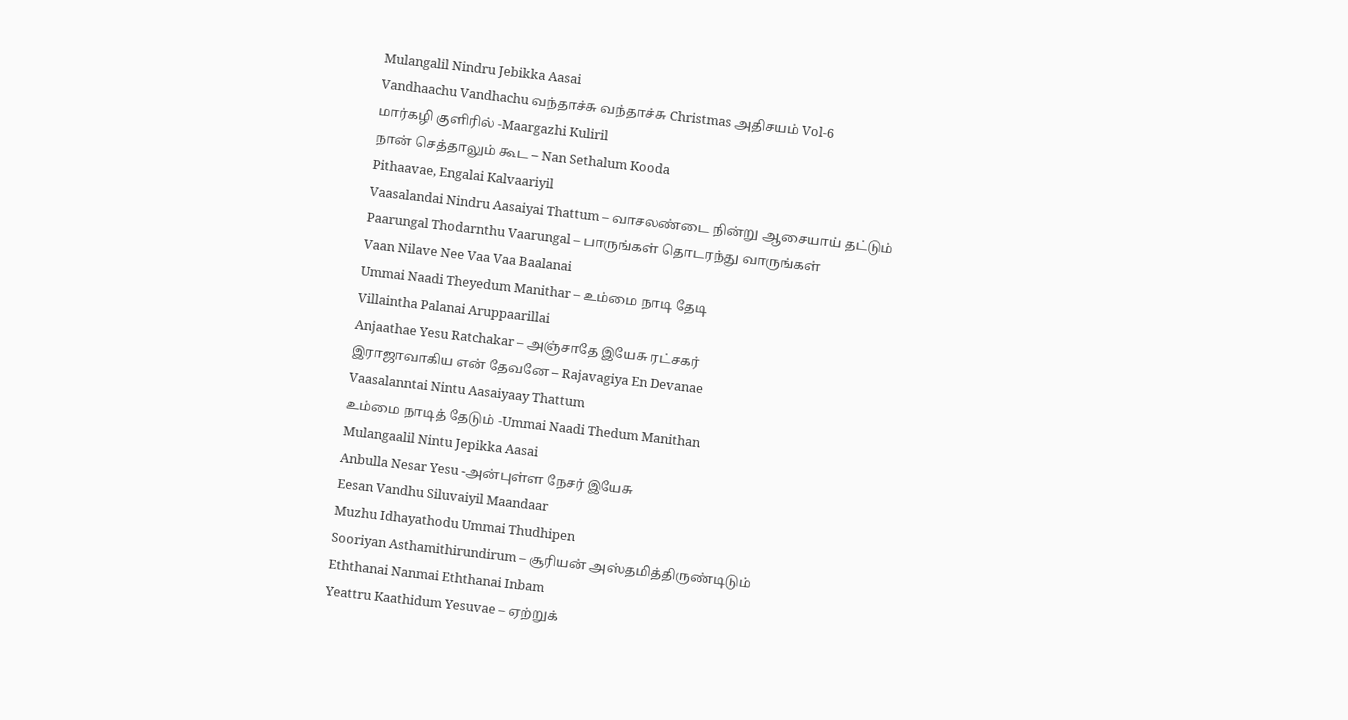Mulangalil Nindru Jebikka Aasai
Vandhaachu Vandhachu வந்தாச்சு வந்தாச்சு Christmas அதிசயம் Vol-6
மார்கழி குளிரில் -Maargazhi Kuliril
நான் செத்தாலும் கூட – Nan Sethalum Kooda
Pithaavae, Engalai Kalvaariyil
Vaasalandai Nindru Aasaiyai Thattum – வாசலண்டை நின்று ஆசையாய் தட்டும்
Paarungal Thodarnthu Vaarungal – பாருங்கள் தொடரந்து வாருங்கள்
Vaan Nilave Nee Vaa Vaa Baalanai
Ummai Naadi Theyedum Manithar – உம்மை நாடி தேடி
Villaintha Palanai Aruppaarillai
Anjaathae Yesu Ratchakar – அஞ்சாதே இயேசு ரட்சகர்
இராஜாவாகிய என் தேவனே – Rajavagiya En Devanae
Vaasalanntai Nintu Aasaiyaay Thattum
உம்மை நாடித் தேடும் -Ummai Naadi Thedum Manithan
Mulangaalil Nintu Jepikka Aasai
Anbulla Nesar Yesu -அன்புள்ள நேசர் இயேசு
Eesan Vandhu Siluvaiyil Maandaar
Muzhu Idhayathodu Ummai Thudhipen
Sooriyan Asthamithirundirum – சூரியன் அஸ்தமித்திருண்டிடும்
Eththanai Nanmai Eththanai Inbam
Yeattru Kaathidum Yesuvae – ஏற்றுக்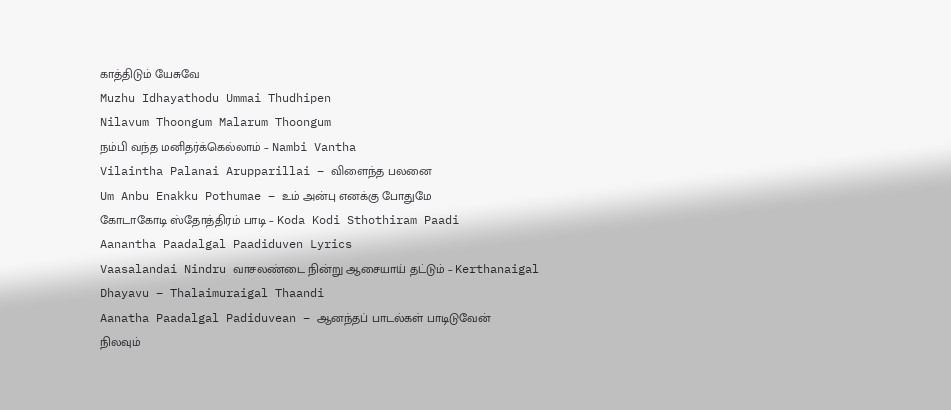காத்திடும் யேசுவே
Muzhu Idhayathodu Ummai Thudhipen
Nilavum Thoongum Malarum Thoongum
நம்பி வந்த மனிதர்க்கெல்லாம் – Nambi Vantha
Vilaintha Palanai Arupparillai – விளைந்த பலனை
Um Anbu Enakku Pothumae – உம் அன்பு எனக்கு போதுமே
கோடாகோடி ஸ்தோத்திரம் பாடி – Koda Kodi Sthothiram Paadi
Aanantha Paadalgal Paadiduven Lyrics
Vaasalandai Nindru வாசலண்டை நின்று ஆசையாய் தட்டும் – Kerthanaigal
Dhayavu – Thalaimuraigal Thaandi
Aanatha Paadalgal Padiduvean – ஆனந்தப் பாடல்கள் பாடிடுவேன்
நிலவும்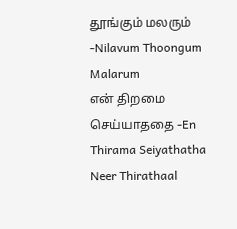தூங்கும் மலரும் -Nilavum Thoongum Malarum
என் திறமை செய்யாததை -En Thirama Seiyathatha
Neer Thirathaal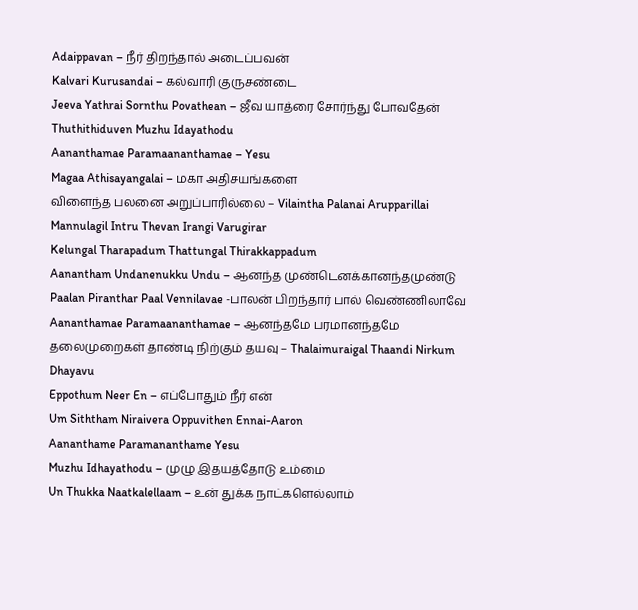Adaippavan – நீர் திறந்தால் அடைப்பவன்
Kalvari Kurusandai – கல்வாரி குருசண்டை
Jeeva Yathrai Sornthu Povathean – ஜீவ யாத்ரை சோர்ந்து போவதேன்
Thuthithiduven Muzhu Idayathodu
Aananthamae Paramaananthamae – Yesu
Magaa Athisayangalai – மகா அதிசயங்களை
விளைந்த பலனை அறுப்பாரில்லை – Vilaintha Palanai Arupparillai
Mannulagil Intru Thevan Irangi Varugirar
Kelungal Tharapadum Thattungal Thirakkappadum
Aanantham Undanenukku Undu – ஆனந்த முண்டெனக்கானந்தமுண்டு
Paalan Piranthar Paal Vennilavae -பாலன் பிறந்தார் பால் வெண்ணிலாவே
Aananthamae Paramaananthamae – ஆனந்தமே பரமானந்தமே
தலைமுறைகள் தாண்டி நிற்கும் தயவு – Thalaimuraigal Thaandi Nirkum Dhayavu
Eppothum Neer En – எப்போதும் நீர் என்
Um Siththam Niraivera Oppuvithen Ennai-Aaron
Aananthame Paramananthame Yesu
Muzhu Idhayathodu – முழு இதயத்தோடு உம்மை
Un Thukka Naatkalellaam – உன் துக்க நாட்களெல்லாம்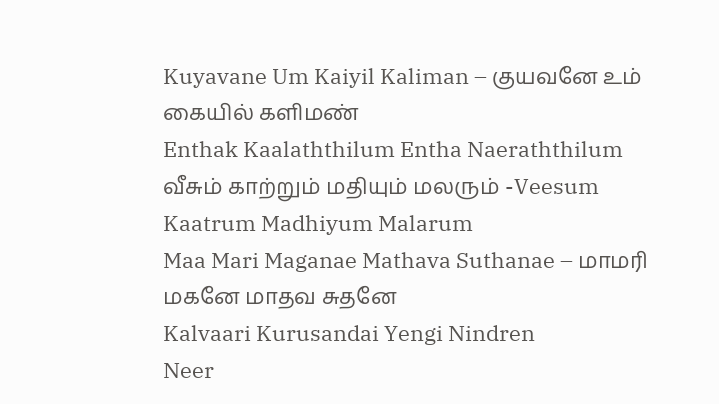Kuyavane Um Kaiyil Kaliman – குயவனே உம் கையில் களிமண்
Enthak Kaalaththilum Entha Naeraththilum
வீசும் காற்றும் மதியும் மலரும் -Veesum Kaatrum Madhiyum Malarum
Maa Mari Maganae Mathava Suthanae – மாமரி மகனே மாதவ சுதனே
Kalvaari Kurusandai Yengi Nindren
Neer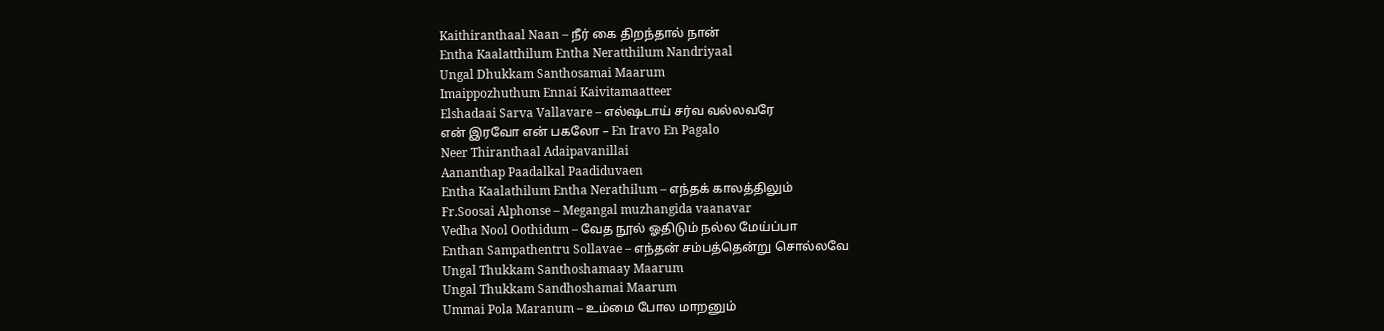Kaithiranthaal Naan – நீர் கை திறந்தால் நான்
Entha Kaalatthilum Entha Neratthilum Nandriyaal
Ungal Dhukkam Santhosamai Maarum
Imaippozhuthum Ennai Kaivitamaatteer
Elshadaai Sarva Vallavare – எல்ஷடாய் சர்வ வல்லவரே
என் இரவோ என் பகலோ – En Iravo En Pagalo
Neer Thiranthaal Adaipavanillai
Aananthap Paadalkal Paadiduvaen
Entha Kaalathilum Entha Nerathilum – எந்தக் காலத்திலும்
Fr.Soosai Alphonse – Megangal muzhangida vaanavar
Vedha Nool Oothidum – வேத நூல் ஓதிடும் நல்ல மேய்ப்பா
Enthan Sampathentru Sollavae – எந்தன் சம்பத்தென்று சொல்லவே
Ungal Thukkam Santhoshamaay Maarum
Ungal Thukkam Sandhoshamai Maarum
Ummai Pola Maranum – உம்மை போல மாறனும்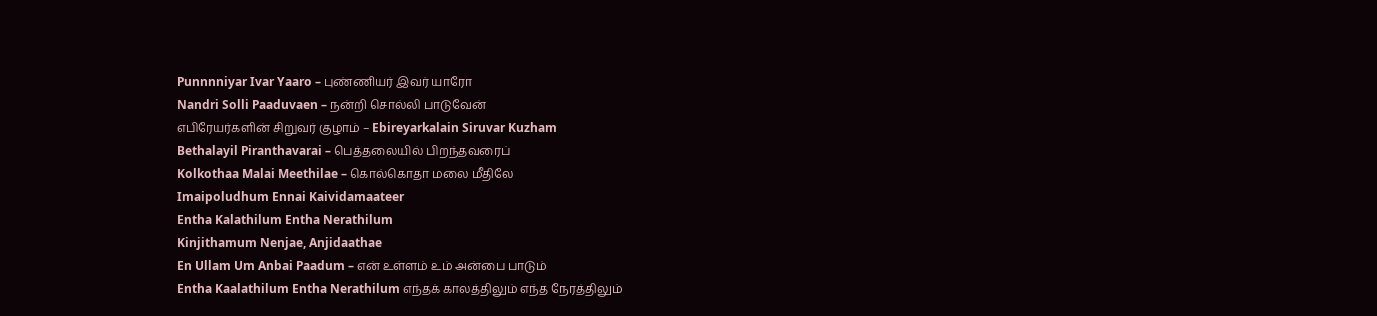Punnnniyar Ivar Yaaro – புண்ணியர் இவர் யாரோ
Nandri Solli Paaduvaen – நன்றி சொல்லி பாடுவேன்
எபிரேயர்களின் சிறுவர் குழாம் – Ebireyarkalain Siruvar Kuzham
Bethalayil Piranthavarai – பெத்தலையில் பிறந்தவரைப்
Kolkothaa Malai Meethilae – கொல்கொதா மலை மீதிலே
Imaipoludhum Ennai Kaividamaateer
Entha Kalathilum Entha Nerathilum
Kinjithamum Nenjae, Anjidaathae
En Ullam Um Anbai Paadum – என் உள்ளம் உம் அன்பை பாடும்
Entha Kaalathilum Entha Nerathilum எந்தக் காலத்திலும் எந்த நேரத்திலும்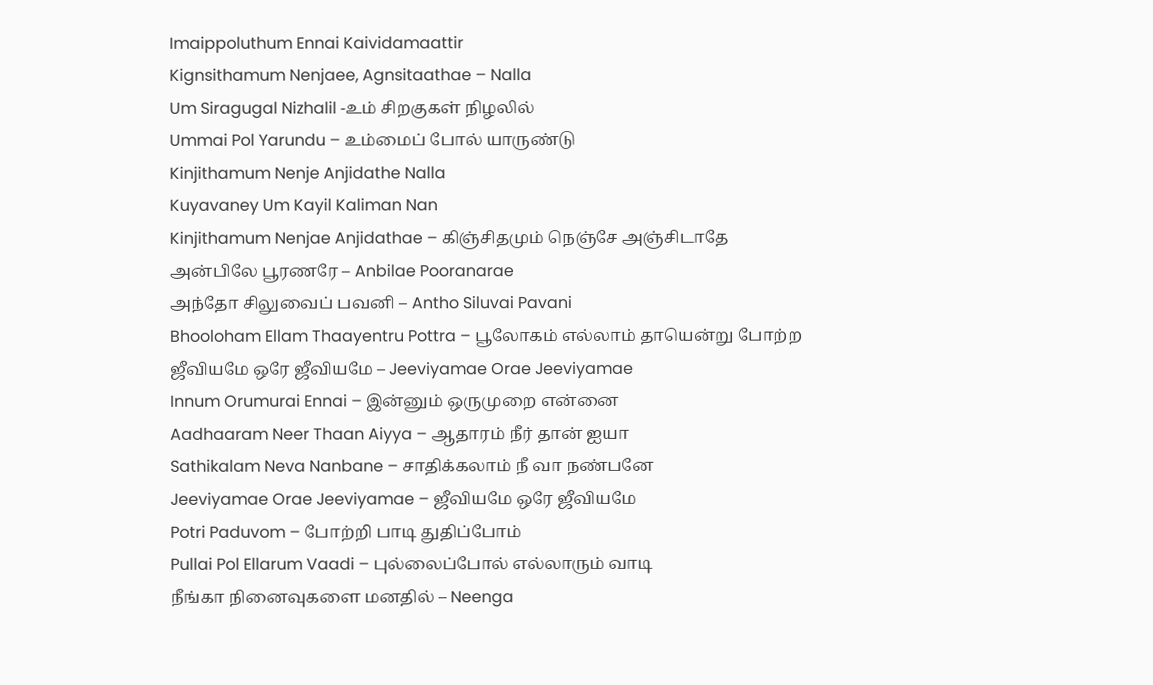Imaippoluthum Ennai Kaividamaattir
Kignsithamum Nenjaee, Agnsitaathae – Nalla
Um Siragugal Nizhalil -உம் சிறகுகள் நிழலில்
Ummai Pol Yarundu – உம்மைப் போல் யாருண்டு
Kinjithamum Nenje Anjidathe Nalla
Kuyavaney Um Kayil Kaliman Nan
Kinjithamum Nenjae Anjidathae – கிஞ்சிதமும் நெஞ்சே அஞ்சிடாதே
அன்பிலே பூரணரே – Anbilae Pooranarae
அந்தோ சிலுவைப் பவனி – Antho Siluvai Pavani
Bhooloham Ellam Thaayentru Pottra – பூலோகம் எல்லாம் தாயென்று போற்ற
ஜீவியமே ஒரே ஜீவியமே – Jeeviyamae Orae Jeeviyamae
Innum Orumurai Ennai – இன்னும் ஒருமுறை என்னை
Aadhaaram Neer Thaan Aiyya – ஆதாரம் நீர் தான் ஐயா
Sathikalam Neva Nanbane – சாதிக்கலாம் நீ வா நண்பனே
Jeeviyamae Orae Jeeviyamae – ஜீவியமே ஒரே ஜீவியமே
Potri Paduvom – போற்றி பாடி துதிப்போம்
Pullai Pol Ellarum Vaadi – புல்லைப்போல் எல்லாரும் வாடி
நீங்கா நினைவுகளை மனதில் – Neenga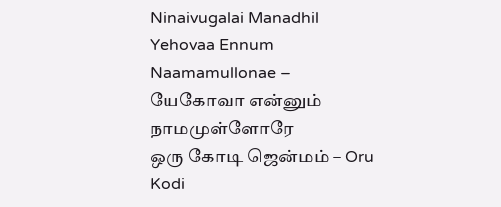Ninaivugalai Manadhil
Yehovaa Ennum Naamamullonae – யேகோவா என்னும் நாமமுள்ளோரே
ஒரு கோடி ஜென்மம் – Oru Kodi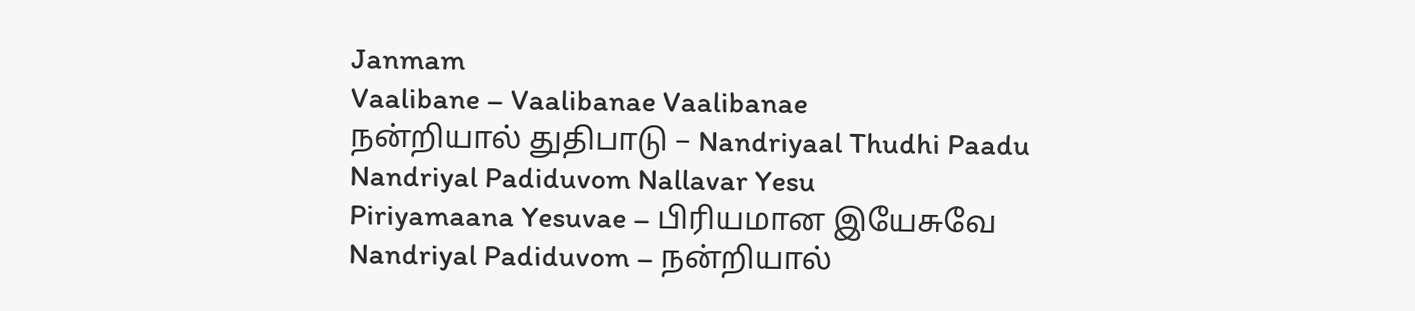Janmam
Vaalibane – Vaalibanae Vaalibanae
நன்றியால் துதிபாடு – Nandriyaal Thudhi Paadu
Nandriyal Padiduvom Nallavar Yesu
Piriyamaana Yesuvae – பிரியமான இயேசுவே
Nandriyal Padiduvom – நன்றியால்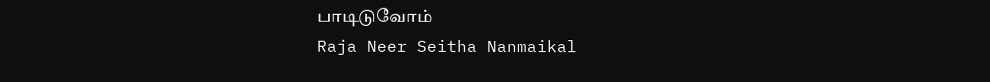பாடிடுவோம்
Raja Neer Seitha Nanmaikal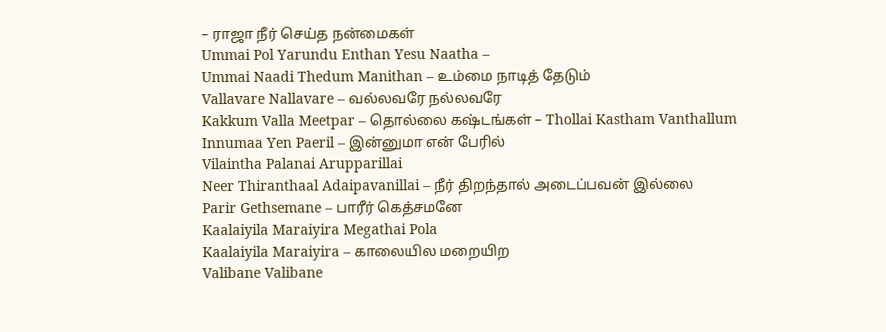– ராஜா நீர் செய்த நன்மைகள்
Ummai Pol Yarundu Enthan Yesu Naatha –
Ummai Naadi Thedum Manithan – உம்மை நாடித் தேடும்
Vallavare Nallavare – வல்லவரே நல்லவரே
Kakkum Valla Meetpar – தொல்லை கஷ்டங்கள் – Thollai Kastham Vanthallum
Innumaa Yen Paeril – இன்னுமா என் பேரில்
Vilaintha Palanai Arupparillai
Neer Thiranthaal Adaipavanillai – நீர் திறந்தால் அடைப்பவன் இல்லை
Parir Gethsemane – பாரீர் கெத்சமனே
Kaalaiyila Maraiyira Megathai Pola
Kaalaiyila Maraiyira – காலையில மறையிற
Valibane Valibane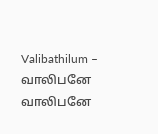Valibathilum – வாலிபனே வாலிபனே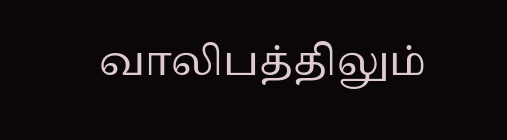வாலிபத்திலும்